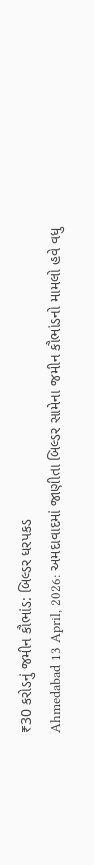₹30 કરોડનું જમીન કૌભાંડ: બિલ્ડર ધરપકડ
Ahmedabad 13 April, 2026: અમદાવાદમાં જાણીતા બિલ્ડર સામેના જમીન કૌભાંડનો મામલો હવે વધુ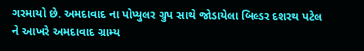ગરમાયો છે. અમદાવાદ ના પોપ્યુલર ગ્રુપ સાથે જોડાયેલા બિલ્ડર દશરથ પટેલ ને આખરે અમદાવાદ ગ્રામ્ય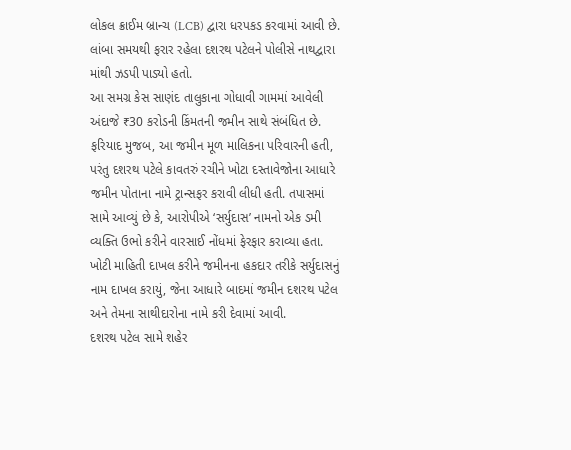લોકલ ક્રાઈમ બ્રાન્ચ (LCB) દ્વારા ધરપકડ કરવામાં આવી છે. લાંબા સમયથી ફરાર રહેલા દશરથ પટેલને પોલીસે નાથદ્વારા માંથી ઝડપી પાડ્યો હતો.
આ સમગ્ર કેસ સાણંદ તાલુકાના ગોધાવી ગામમાં આવેલી અંદાજે ₹30 કરોડની કિંમતની જમીન સાથે સંબંધિત છે. ફરિયાદ મુજબ, આ જમીન મૂળ માલિકના પરિવારની હતી, પરંતુ દશરથ પટેલે કાવતરું રચીને ખોટા દસ્તાવેજોના આધારે જમીન પોતાના નામે ટ્રાન્સફર કરાવી લીધી હતી. તપાસમાં સામે આવ્યું છે કે, આરોપીએ ‘સર્યુદાસ’ નામનો એક ડમી વ્યક્તિ ઉભો કરીને વારસાઈ નોંધમાં ફેરફાર કરાવ્યા હતા. ખોટી માહિતી દાખલ કરીને જમીનના હકદાર તરીકે સર્યુદાસનું નામ દાખલ કરાયું, જેના આધારે બાદમાં જમીન દશરથ પટેલ અને તેમના સાથીદારોના નામે કરી દેવામાં આવી.
દશરથ પટેલ સામે શહેર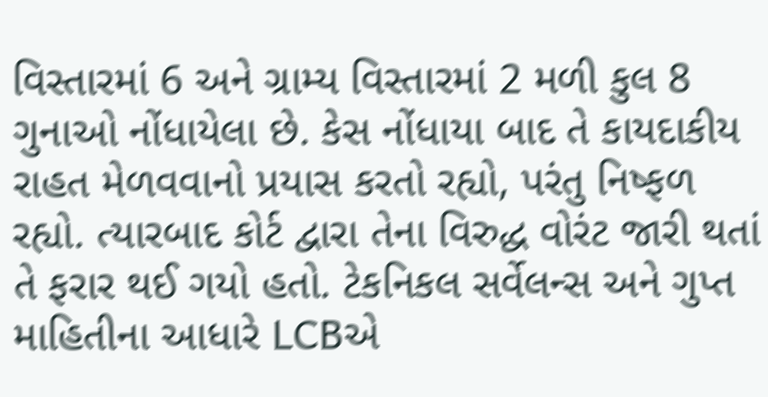વિસ્તારમાં 6 અને ગ્રામ્ય વિસ્તારમાં 2 મળી કુલ 8 ગુનાઓ નોંધાયેલા છે. કેસ નોંધાયા બાદ તે કાયદાકીય રાહત મેળવવાનો પ્રયાસ કરતો રહ્યો, પરંતુ નિષ્ફળ રહ્યો. ત્યારબાદ કોર્ટ દ્વારા તેના વિરુદ્ધ વોરંટ જારી થતાં તે ફરાર થઈ ગયો હતો. ટેકનિકલ સર્વેલન્સ અને ગુપ્ત માહિતીના આધારે LCBએ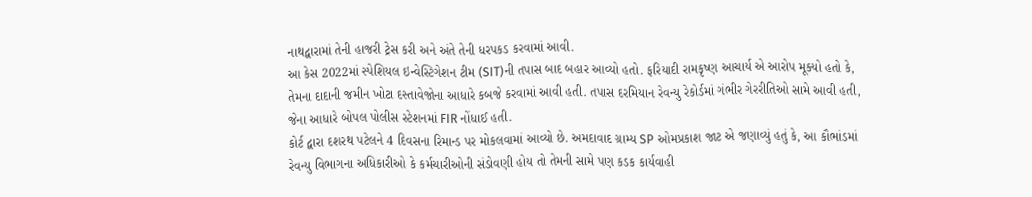નાથદ્વારામાં તેની હાજરી ટ્રેસ કરી અને અંતે તેની ધરપકડ કરવામાં આવી.
આ કેસ 2022માં સ્પેશિયલ ઇન્વેસ્ટિગેશન ટીમ (SIT)ની તપાસ બાદ બહાર આવ્યો હતો. ફરિયાદી રામકૃષ્ણ આચાર્ય એ આરોપ મૂક્યો હતો કે, તેમના દાદાની જમીન ખોટા દસ્તાવેજોના આધારે કબજે કરવામાં આવી હતી. તપાસ દરમિયાન રેવન્યુ રેકોર્ડમાં ગંભીર ગેરરીતિઓ સામે આવી હતી, જેના આધારે બોપલ પોલીસ સ્ટેશનમાં FIR નોંધાઈ હતી.
કોર્ટ દ્વારા દશરથ પટેલને 4 દિવસના રિમાન્ડ પર મોકલવામાં આવ્યો છે. અમદાવાદ ગ્રામ્ય SP ઓમપ્રકાશ જાટ એ જણાવ્યું હતું કે, આ કૌભાંડમાં રેવન્યુ વિભાગના અધિકારીઓ કે કર્મચારીઓની સંડોવણી હોય તો તેમની સામે પણ કડક કાર્યવાહી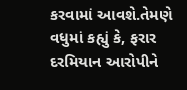કરવામાં આવશે.તેમણે વધુમાં કહ્યું કે, ફરાર દરમિયાન આરોપીને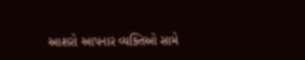આશરો આપનાર વ્યક્તિઓ સામે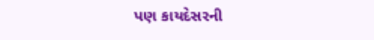પણ કાયદેસરની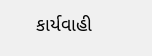કાર્યવાહી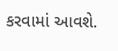કરવામાં આવશે.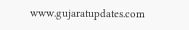www.gujaratupdates.com